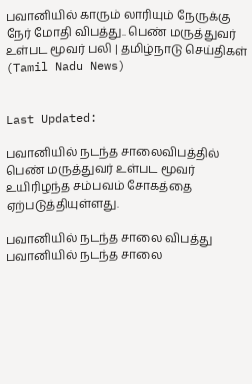பவானியில் காரும் லாரியும் நேருக்கு நேர் மோதி விபத்து.. பெண் மருத்துவர் உள்பட மூவர் பலி | தமிழ்நாடு செய்திகள் (Tamil Nadu News)


Last Updated:

பவானியில் நடந்த சாலைவிபத்தில் பெண் மருத்துவர் உள்பட மூவர் உயிரிழந்த சம்பவம் சோகத்தை ஏற்படுத்தியுள்ளது.

பவானியில் நடந்த சாலை விபத்து
பவானியில் நடந்த சாலை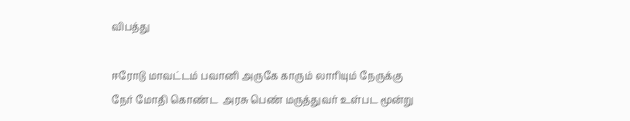விபத்து

ஈரோடு மாவட்டம் பவானி அருகே காரும் லாரியும் நேருக்கு நேர் மோதி கொண்ட  அரசு பெண் மருத்துவர் உள்பட மூன்று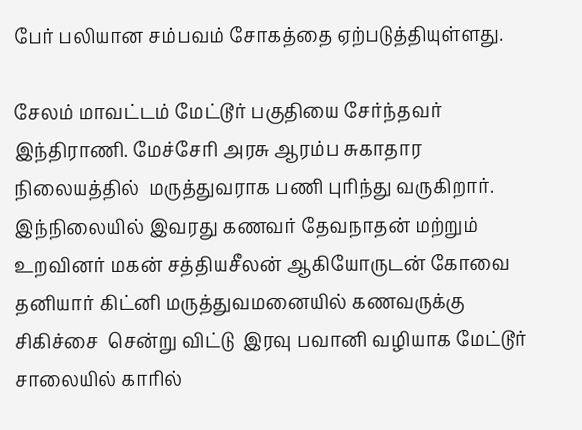பேர் பலியான சம்பவம் சோகத்தை ஏற்படுத்தியுள்ளது.

சேலம் மாவட்டம் மேட்டூர் பகுதியை சேர்ந்தவர் இந்திராணி. மேச்சேரி அரசு ஆரம்ப சுகாதார நிலையத்தில்  மருத்துவராக பணி புரிந்து வருகிறார். இந்நிலையில் இவரது கணவர் தேவநாதன் மற்றும் உறவினர் மகன் சத்தியசீலன் ஆகியோருடன் கோவை தனியார் கிட்னி மருத்துவமனையில் கணவருக்கு சிகிச்சை  சென்று விட்டு  இரவு பவானி வழியாக மேட்டூர் சாலையில் காரில்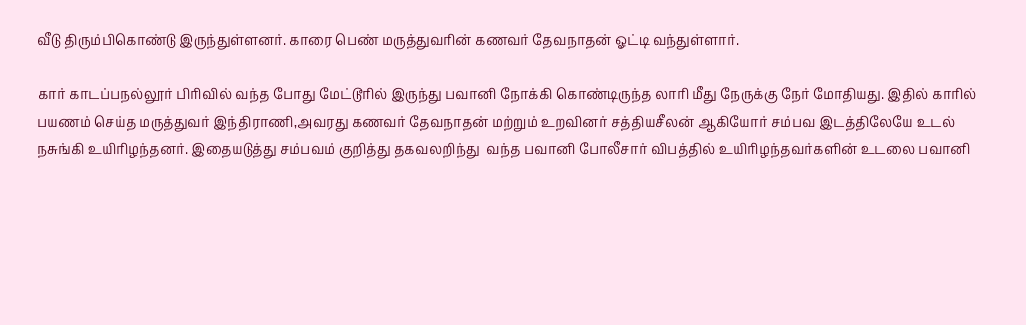வீடு திரும்பிகொண்டு இருந்துள்ளனர். காரை பெண் மருத்துவரின் கணவர் தேவநாதன் ஓட்டி வந்துள்ளார்.

கார் காடப்பநல்லூர் பிரிவில் வந்த போது மேட்டூரில் இருந்து பவானி நோக்கி கொண்டிருந்த லாரி மீது நேருக்கு நேர் மோதியது. இதில் காரில் பயணம் செய்த மருத்துவர் இந்திராணி,அவரது கணவர் தேவநாதன் மற்றும் உறவினர் சத்தியசீலன் ஆகியோர் சம்பவ இடத்திலேயே உடல் நசுங்கி உயிரிழந்தனர். இதையடுத்து சம்பவம் குறித்து தகவலறிந்து  வந்த பவானி போலீசார் விபத்தில் உயிரிழந்தவர்களின் உடலை பவானி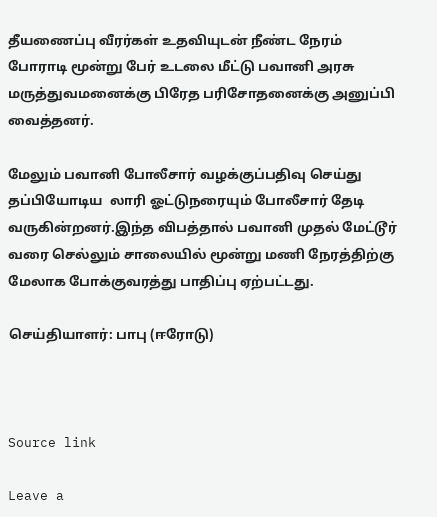தீயணைப்பு வீரர்கள் உதவியுடன் நீண்ட நேரம் போராடி மூன்று பேர் உடலை மீட்டு பவானி அரசு மருத்துவமனைக்கு பிரேத பரிசோதனைக்கு அனுப்பி வைத்தனர்.

மேலும் பவானி போலீசார் வழக்குப்பதிவு செய்து தப்பியோடிய  லாரி ஓட்டுநரையும் போலீசார் தேடி வருகின்றனர்.இந்த விபத்தால் பவானி முதல் மேட்டூர் வரை செல்லும் சாலையில் மூன்று மணி நேரத்திற்கு மேலாக போக்குவரத்து பாதிப்பு ஏற்பட்டது.

செய்தியாளர்: பாபு (ஈரோடு)



Source link

Leave a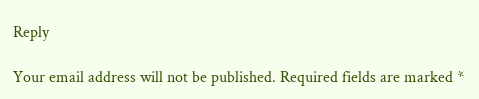Reply

Your email address will not be published. Required fields are marked *